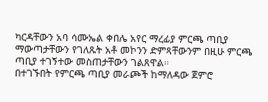ካርዳቸውን አባ ሳሙኤል ቀበሌ አየር ማረፊያ ምርጫ ጣቢያ ማውጣታቸውን የገለጹት አቶ መኮንን ድምጻቸውንም በዚሁ ምርጫ ጣቢያ ተገኝተው መስጠታቸውን ገልጸዋል።
በተገኙበት የምርጫ ጣቢያ መራጮች ከማለዳው ጀምሮ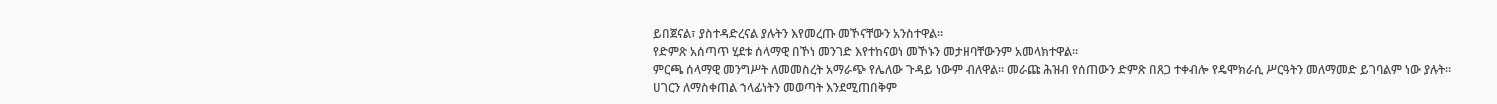ይበጀናል፣ ያስተዳድረናል ያሉትን እየመረጡ መኾናቸውን አንስተዋል።
የድምጽ አሰጣጥ ሂደቱ ሰላማዊ በኾነ መንገድ እየተከናወነ መኾኑን መታዘባቸውንም አመላክተዋል።
ምርጫ ሰላማዊ መንግሥት ለመመስረት አማራጭ የሌለው ጉዳይ ነውም ብለዋል። መራጩ ሕዝብ የሰጠውን ድምጽ በጸጋ ተቀብሎ የዴሞክራሲ ሥርዓትን መለማመድ ይገባልም ነው ያሉት።
ሀገርን ለማስቀጠል ኀላፊነትን መወጣት እንደሚጠበቅም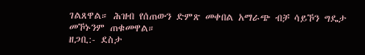ገልጸዋል። ሕዝብ የሰጠውን ድምጽ መቀበል አማራጭ ብቻ ሳይኾን ግዴታ መኾኑንም ጠቁመዋል።
ዘጋቢ:- ደስታ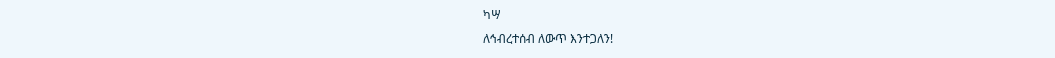ካሣ
ለኅብረተሰብ ለውጥ እንተጋለን!